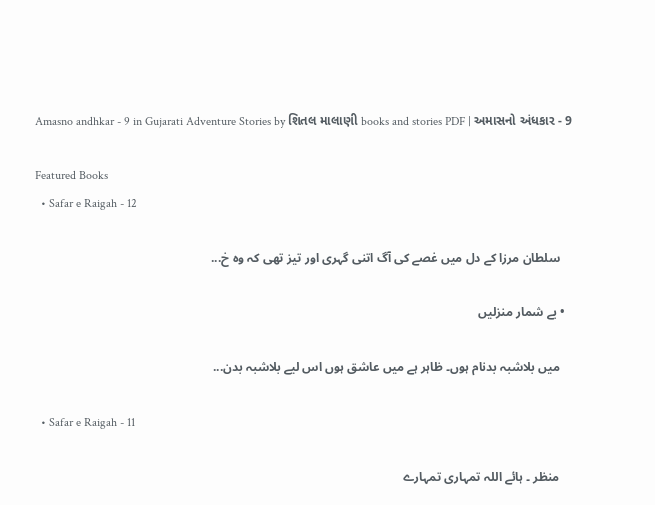Amasno andhkar - 9 in Gujarati Adventure Stories by શિતલ માલાણી books and stories PDF | અમાસનો અંધકાર - 9

Featured Books
  • Safar e Raigah - 12

    سلطان مرزا کے دل میں غصے کی آگ اتنی گہری اور تیز تھی کہ وہ خ...

  • بے شمار منزلیں

    میں بلاشبہ بدنام ہوں۔ ظاہر ہے میں عاشق ہوں اس لیے بلاشبہ بدن...

  • Safar e Raigah - 11

    منظر ۔ ہائے اللہ تمہاری تمہارے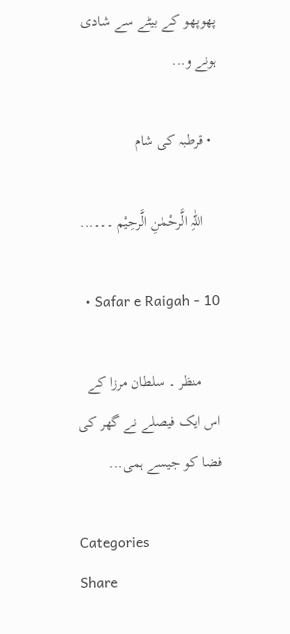پھوپھو کے بیٹے سے شادی ہونے و...

  • قرطبہ کی شام

    اللّٰہِ الَّرحْمٰنِ الَّرحِیْم ۔۔۔...

  • Safar e Raigah - 10

     منظر ۔ سلطان مرزا کے اس ایک فیصلے نے گھر کی فضا کو جیسے ہمی...

Categories
Share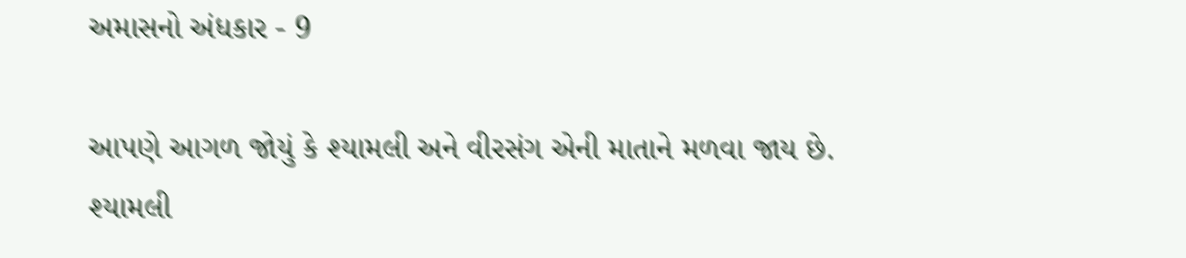અમાસનો અંધકાર - 9

આપણે આગળ જોયું કે શ્યામલી અને વીરસંગ એની માતાને મળવા જાય છે. શ્યામલી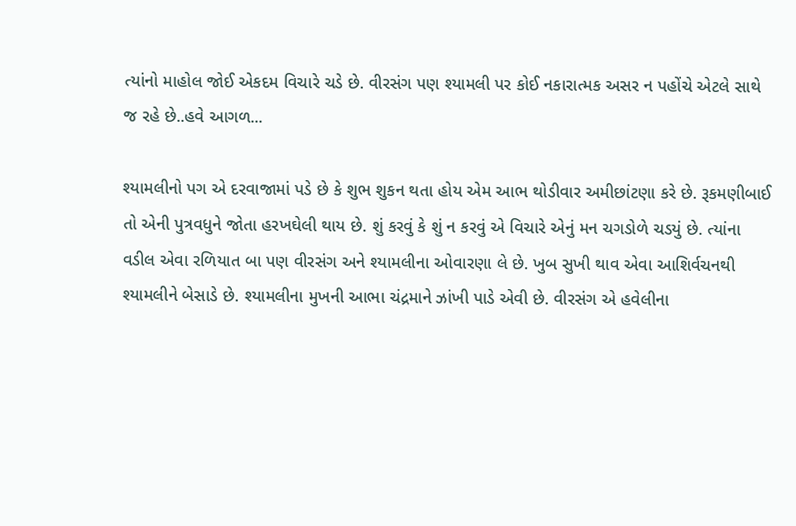ત્યાંનો માહોલ જોઈ એકદમ વિચારે ચડે છે. વીરસંગ પણ શ્યામલી પર કોઈ નકારાત્મક અસર ન પહોંચે એટલે સાથે જ રહે છે..હવે આગળ...

શ્યામલીનો પગ એ દરવાજામાં પડે છે કે શુભ શુકન થતા હોય એમ આભ થોડીવાર અમીછાંટણા કરે છે. રૂકમણીબાઈ તો એની પુત્રવધુને જોતા હરખઘેલી થાય છે. શું કરવું કે શું ન કરવું એ વિચારે એનું મન ચગડોળે ચડયું છે. ત્યાંના વડીલ એવા રળિયાત બા પણ વીરસંગ અને શ્યામલીના ઓવારણા લે છે. ખુબ સુખી થાવ એવા આશિર્વચનથી શ્યામલીને બેસાડે છે. શ્યામલીના મુખની આભા ચંદ્રમાને ઝાંખી પાડે એવી છે. વીરસંગ એ હવેલીના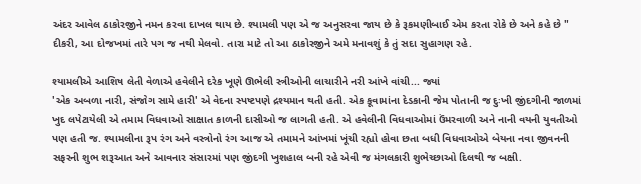અંદર આવેલ ઠાકોરજીને નમન કરવા દાખલ થાય છે. શ્યામલી પણ એ જ અનુસરવા જાય છે કે રૂકમણીબાઈ એમ કરતા રોકે છે અને કહે છે " દીકરી, આ દોજખમાં તારે પગ જ નથી મેલવો. તારા માટે તો આ ઠાકોરજીને અમે મનાવશું કે તું સદા સુહાગણ રહે.

શ્યામલીએ આશિષ લેતી વેળાએ હવેલીને દરેક ખૂણે ઊભેલી સ્ત્રીઓની લાચારીને નરી આંખે વાંચી... જ્યાં
'એક અબળા નારી, સંજોગ સામે હારી' એ વેદના સ્પષ્ટપણે દ્રશ્યમાન થતી હતી. એક કૂવામાંના દેડકાની જેમ પોતાની જ દુઃખી જીંદગીની જાળમાં ખુદ લપેટાયેલી એ તમામ વિધવાઓ સાક્ષાત કાળની દાસીઓ જ લાગતી હતી. એ હવેલીની વિધવાઓમાં ઉંમરવાળી અને નાની વયની યુવતીઓ પણ હતી જ. શ્યામલીના રૂપ રંગ અને વસ્ત્રોનો રંગ આજ એ તમામને આંખમાં ખૂંચી રહ્યો હોવા છતા બધી વિધવાઓએ બેયના નવા જીવનની સફરની શુભ શરૂઆત અને આવનાર સંસારમાં પણ જીંદગી ખુશહાલ બની રહે એવી જ મંગલકારી શુભેચ્છાઓ દિલથી જ બક્ષી.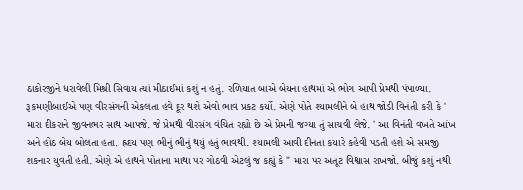ઠાકોરજીને ધરાવેલી મિશ્રી સિવાય ત્યાં મીઠાઈમાં કશું ન હતું. રળિયાત બાએ બેયના હાથમાં એ ભોગ આપી પ્રેમથી પંપાળ્યા. રૂકમણીબાઈએ પણ વીરસંગની એકલતા હવે દૂર થશે એવો ભાવ પ્રકટ કર્યો. એણે પોતે શ્યામલીને બે હાથ જોડી વિનંતી કરી કે ' મારા દીકરાને જીવનભર સાથ આપજે. જે પ્રેમથી વીરસંગ વંચિત રહ્યો છે એ પ્રેમની જગ્યા તું સાચવી લેજે. ' આ વિનંતી વખતે આંખ અને હોઠ બેય બોલતા હતા. હ્રદય પણ ભીનું ભીનું થયું હતું ભાવથી. શ્યામલી આવી દીનતા કયારે કહેવી પડતી હશે એ સમજી શકનાર યુવતી હતી. એણે એ હાથને પોતાના માથા પર ગોઠવી એટલું જ કહ્યું કે " મારા પર અતૂટ વિશ્વાસ રાખજો. બીજું કશું નથી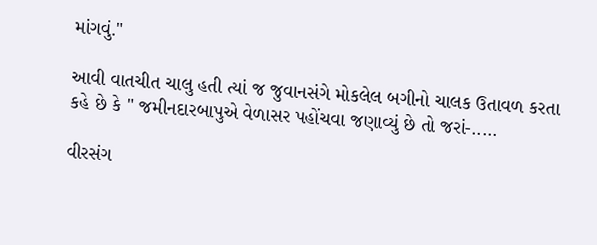માંગવું."

આવી વાતચીત ચાલુ હતી ત્યાં જ જુવાનસંગે મોકલેલ બગીનો ચાલક ઉતાવળ કરતા કહે છે કે " જમીનદારબાપુએ વેળાસર પહોંચવા જણાવ્યું છે તો જરાં-.....

વીરસંગ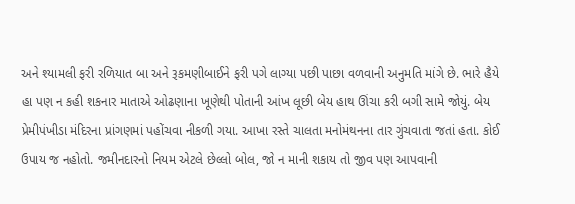અને શ્યામલી ફરી રળિયાત બા અને રૂકમણીબાઈને ફરી પગે લાગ્યા પછી પાછા વળવાની અનુમતિ માંગે છે. ભારે હૈયે હા પણ ન કહી શકનાર માતાએ ઓઢણાના ખૂણેથી પોતાની આંખ લૂછી બેય હાથ ઊંચા કરી બગી સામે જોયું. બેય પ્રેમીપંખીડા મંદિરના પ્રાંગણમાં પહોંચવા નીકળી ગયા. આખા રસ્તે ચાલતા મનોમંથનના તાર ગુંચવાતા જતાં હતા. કોઈ ઉપાય જ નહોતો. જમીનદારનો નિયમ એટલે છેલ્લો બોલ, જો ન માની શકાય તો જીવ પણ આપવાની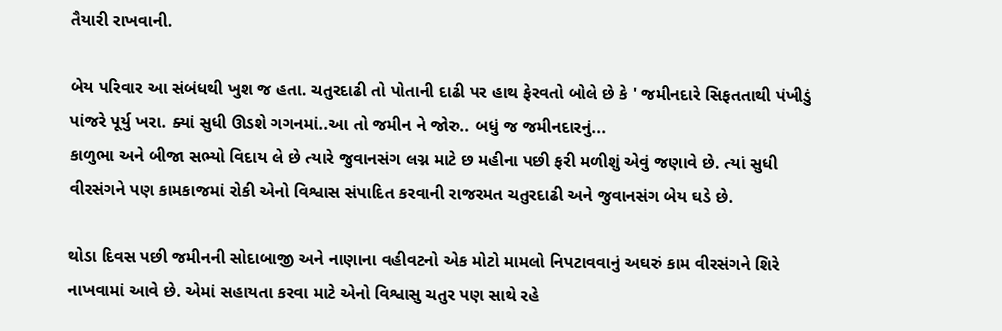તૈયારી રાખવાની.

બેય પરિવાર આ સંબંધથી ખુશ જ હતા. ચતુરદાઢી તો‌ પોતાની દાઢી પર હાથ ફેરવતો બોલે છે કે ' જમીનદારે સિફતતાથી પંખીડું પાંજરે પૂર્યુ ખરા. ક્યાં સુધી ઊડશે ગગનમાં..આ તો જમીન ને જોરુ.. બધું જ જમીનદારનું...
કાળુભા અને બીજા સભ્યો વિદાય લે છે ત્યારે જુવાનસંગ લગ્ન માટે છ મહીના પછી ફરી મળીશું એવું જણાવે છે. ત્યાં સુધી વીરસંગને પણ કામકાજમાં રોકી એનો વિશ્વાસ સંપાદિત કરવાની રાજરમત ચતુરદાઢી અને જુવાનસંગ બેય ઘડે છે.

થોડા દિવસ પછી જમીનની સોદાબાજી અને નાણાના વહીવટનો એક મોટો મામલો નિપટાવવાનું અઘરું કામ વીરસંગને શિરે નાખવામાં આવે છે. એમાં સહાયતા કરવા માટે એનો વિશ્વાસુ ચતુર પણ સાથે રહે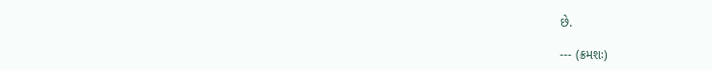છે.

--- (ક્રમશઃ)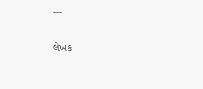---

લેખક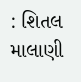: શિતલ માલાણી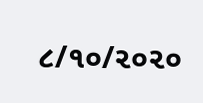૮/૧૦/૨૦૨૦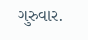ગુરુવાર.